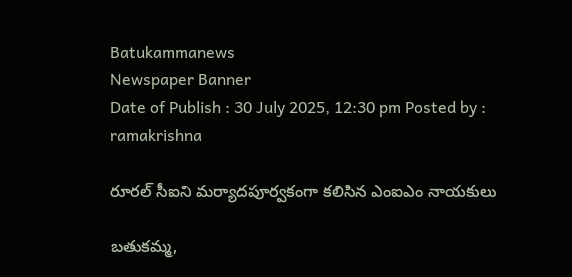Batukammanews
Newspaper Banner
Date of Publish : 30 July 2025, 12:30 pm Posted by : ramakrishna

రూరల్ సీఐని మర్యాదపూర్వకంగా కలిసిన ఎంఐఎం నాయకులు

బతుకమ్మ,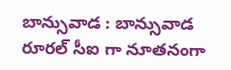బాన్సువాడ : బాన్సువాడ రూరల్ సీఐ గా నూతనంగా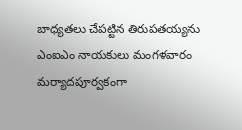బాధ్యతలు చేపట్టిన తిరుపతయ్యను ఎంఐఎం నాయకులు మంగళవారం మర్యాదపూర్వకంగా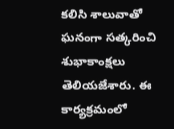కలిసి శాలువాతో ఘనంగా సత్కరించి శుభాకాంక్షలు తెలియజేశారు. ఈ కార్యక్రమంలో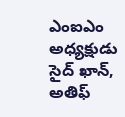ఎంఐఎం అధ్యక్షుడు సైద్ ఖాన్, అతిఫ్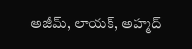అజీమ్, లాయక్, అహ్మద్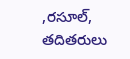,రసూల్, తదితరులు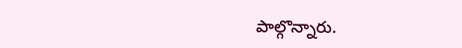పాల్గొన్నారు.